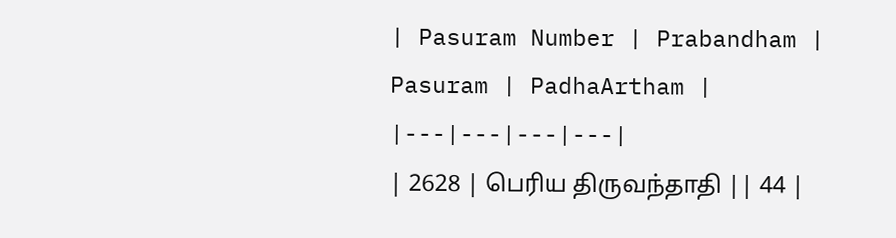| Pasuram Number | Prabandham | Pasuram | PadhaArtham |
|---|---|---|---|
| 2628 | பெரிய திருவந்தாதி || 44 |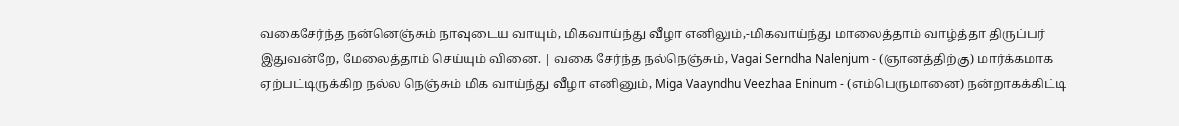வகைசேர்ந்த நன்னெஞ்சும் நாவுடைய வாயும், மிகவாய்ந்து வீழா எனிலும்,-மிகவாய்ந்து மாலைத்தாம் வாழ்த்தா திருப்பர் இதுவன்றே, மேலைத்தாம் செய்யும் வினை. | வகை சேர்ந்த நல்நெஞ்சும், Vagai Serndha Nalenjum - (ஞானத்திற்கு) மார்க்கமாக ஏற்பட்டிருக்கிற நல்ல நெஞ்சும் மிக வாய்ந்து வீழா எனினும், Miga Vaayndhu Veezhaa Eninum - (எம்பெருமானை) நன்றாகக்கிட்டி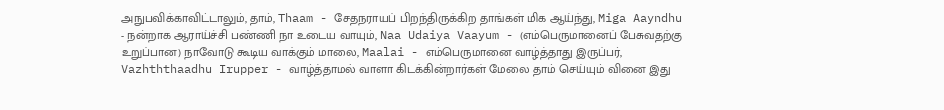அநுபவிக்காவிட்டாலும், தாம், Thaam - சேதநராயப் பிறந்திருக்கிற தாங்கள் மிக ஆய்ந்து, Miga Aayndhu - நன்றாக ஆராய்ச்சி பண்ணி நா உடைய வாயும், Naa Udaiya Vaayum - (எம்பெருமானைப் பேசுவதற்கு உறுப்பான) நாவோடு கூடிய வாக்கும் மாலை, Maalai - எம்பெருமானை வாழ்த்தாது இருப்பர், Vazhththaadhu Irupper - வாழ்த்தாமல் வாளா கிடக்கின்றார்கள் மேலை தாம் செய்யும் வினை இது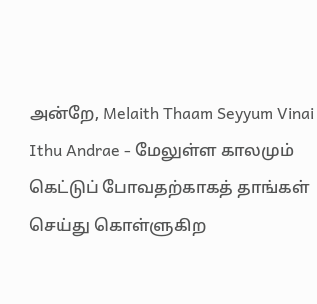அன்றே, Melaith Thaam Seyyum Vinai Ithu Andrae - மேலுள்ள காலமும் கெட்டுப் போவதற்காகத் தாங்கள் செய்து கொள்ளுகிற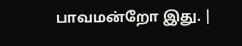பாவமன்றோ இது. |